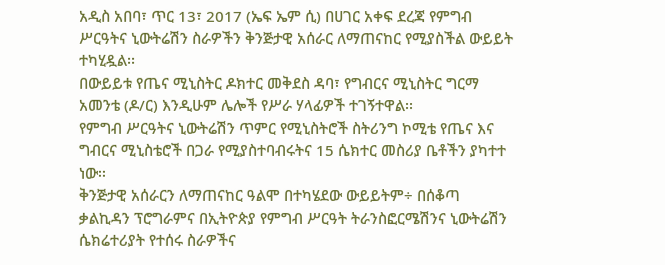አዲስ አበባ፣ ጥር 13፣ 2017 (ኤፍ ኤም ሲ) በሀገር አቀፍ ደረጃ የምግብ ሥርዓትና ኒውትሬሽን ስራዎችን ቅንጅታዊ አሰራር ለማጠናከር የሚያስችል ውይይት ተካሂዷል፡፡
በውይይቱ የጤና ሚኒስትር ዶክተር መቅደስ ዳባ፣ የግብርና ሚኒስትር ግርማ አመንቴ (ዶ/ር) እንዲሁም ሌሎች የሥራ ሃላፊዎች ተገኝተዋል፡፡
የምግብ ሥርዓትና ኒውትሬሽን ጥምር የሚኒስትሮች ስትሪንግ ኮሚቴ የጤና እና ግብርና ሚኒስቴሮች በጋራ የሚያስተባብሩትና 15 ሴክተር መስሪያ ቤቶችን ያካተተ ነው፡፡
ቅንጅታዊ አሰራርን ለማጠናከር ዓልሞ በተካሄደው ውይይትም÷ በሰቆጣ ቃልኪዳን ፕሮግራምና በኢትዮጵያ የምግብ ሥርዓት ትራንስፎርሜሽንና ኒውትሬሽን ሴክሬተሪያት የተሰሩ ስራዎችና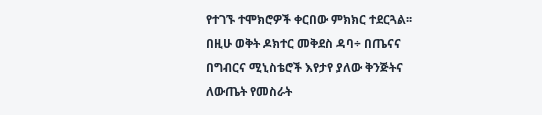የተገኙ ተሞክሮዎች ቀርበው ምክክር ተደርጓል፡፡
በዚሁ ወቅት ዶክተር መቅደስ ዳባ÷ በጤናና በግብርና ሚኒስቴሮች እየታየ ያለው ቅንጅትና ለውጤት የመስራት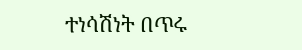ተነሳሽነት በጥሩ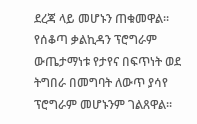ደረጃ ላይ መሆኑን ጠቁመዋል፡፡
የሰቆጣ ቃልኪዳን ፕሮግራም ውጤታማነቱ የታየና በፍጥነት ወደ ትግበራ በመግባት ለውጥ ያሳየ ፕሮግራም መሆኑንም ገልጸዋል፡፡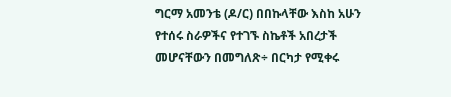ግርማ አመንቴ (ዶ/ር) በበኩላቸው እስከ አሁን የተሰሩ ስራዎችና የተገኙ ስኬቶች አበረታች መሆናቸውን በመግለጽ÷ በርካታ የሚቀሩ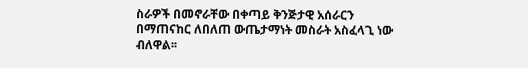ስራዎች በመኖራቸው በቀጣይ ቅንጅታዊ አሰራርን በማጠናከር ለበለጠ ውጤታማነት መስራት አስፈላጊ ነው ብለዋል፡፡